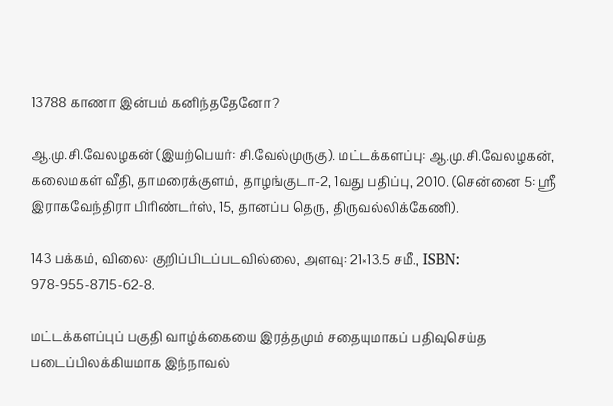13788 காணா இன்பம் கனிந்ததேனோ?

ஆ.மு.சி.வேலழகன் (இயற்பெயர்: சி.வேல்முருகு). மட்டக்களப்பு: ஆ.மு.சி.வேலழகன், கலைமகள் வீதி, தாமரைக்குளம், தாழங்குடா-2, 1வது பதிப்பு, 2010. (சென்னை 5: ஸ்ரீ இராகவேந்திரா பிரிண்டர்ஸ், 15, தானப்ப தெரு, திருவல்லிக்கேணி).

143 பக்கம், விலை: குறிப்பிடப்படவில்லை, அளவு: 21×13.5 சமீ., ISBN: 978-955-8715-62-8.

மட்டக்களப்புப் பகுதி வாழ்க்கையை இரத்தமும் சதையுமாகப் பதிவுசெய்த படைப்பிலக்கியமாக இந்நாவல்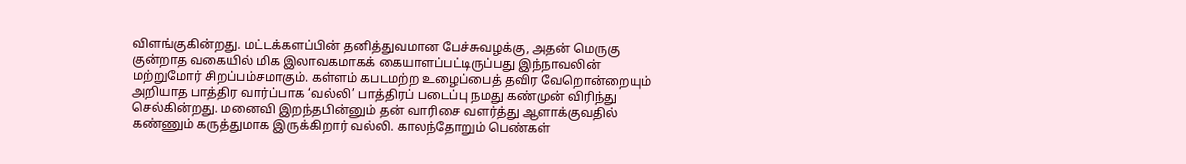விளங்குகின்றது. மட்டக்களப்பின் தனித்துவமான பேச்சுவழக்கு, அதன் மெருகு குன்றாத வகையில் மிக இலாவகமாகக் கையாளப்பட்டிருப்பது இந்நாவலின் மற்றுமோர் சிறப்பம்சமாகும். கள்ளம் கபடமற்ற உழைப்பைத் தவிர வேறொன்றையும் அறியாத பாத்திர வார்ப்பாக ‘வல்லி’ பாத்திரப் படைப்பு நமது கண்முன் விரிந்து செல்கின்றது. மனைவி இறந்தபின்னும் தன் வாரிசை வளர்த்து ஆளாக்குவதில் கண்ணும் கருத்துமாக இருக்கிறார் வல்லி. காலந்தோறும் பெண்கள்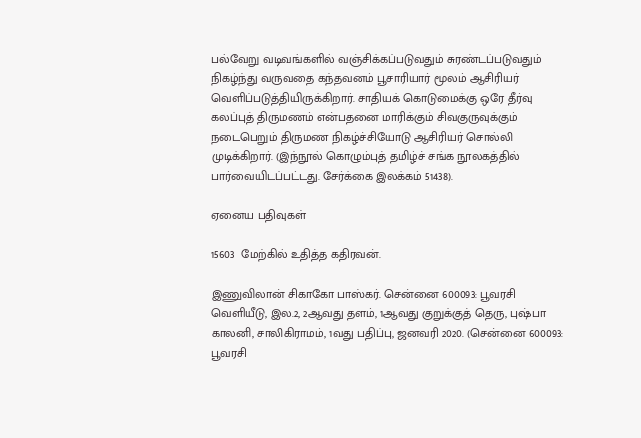பல்வேறு வடிவங்களில் வஞ்சிக்கப்படுவதும் சுரண்டப்படுவதும் நிகழ்ந்து வருவதை கந்தவனம் பூசாரியார் மூலம் ஆசிரியர் வெளிப்படுத்தியிருக்கிறார். சாதியக் கொடுமைக்கு ஒரே தீர்வு கலப்புத் திருமணம் என்பதனை மாரிக்கும் சிவகுருவுக்கும் நடைபெறும் திருமண நிகழ்ச்சியோடு ஆசிரியர் சொல்லி முடிக்கிறார். (இந்நூல் கொழும்புத் தமிழ்ச் சங்க நூலகத்தில் பார்வையிடப்பட்டது. சேர்க்கை இலக்கம் 51438).

ஏனைய பதிவுகள்

15603  மேற்கில் உதித்த கதிரவன்.

இணுவிலான் சிகாகோ பாஸ்கர். சென்னை 600093: பூவரசி வெளியீடு, இல.2, 2ஆவது தளம், 1ஆவது குறுக்குத் தெரு, புஷ்பா காலனி, சாலிகிராமம், 1வது பதிப்பு, ஜனவரி 2020. (சென்னை 600093: பூவரசி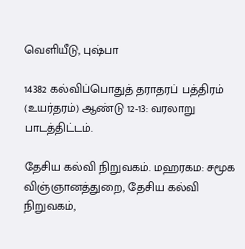வெளியீடு, புஷ்பா

14382 கல்விப்பொதுத் தராதரப் பத்திரம் (உயர்தரம்) ஆண்டு 12-13: வரலாறு பாடத்திட்டம்.

தேசிய கல்வி நிறுவகம். மஹரகம: சமூக விஞ்ஞானத்துறை, தேசிய கல்வி நிறுவகம்,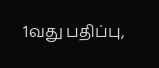1வது பதிப்பு,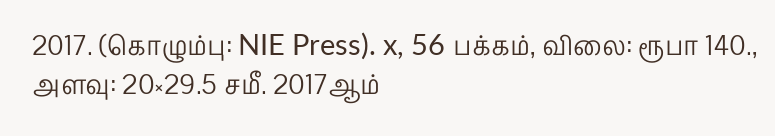2017. (கொழும்பு: NIE Press). x, 56 பக்கம், விலை: ரூபா 140., அளவு: 20×29.5 சமீ. 2017ஆம்